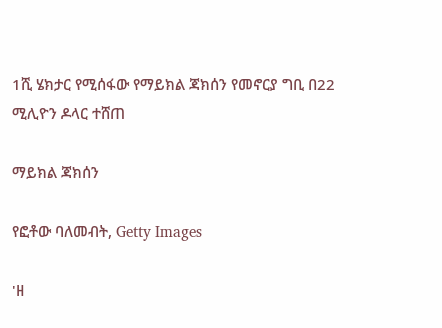1ሺ ሄክታር የሚሰፋው የማይክል ጃክሰን የመኖርያ ግቢ በ22 ሚሊዮን ዶላር ተሸጠ

ማይክል ጃክሰን

የፎቶው ባለመብት, Getty Images

'ዘ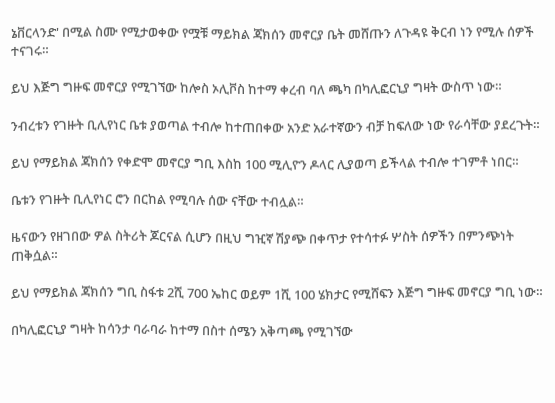ኔቨርላንድ' በሚል ስሙ የሚታወቀው የሟቹ ማይክል ጃክሰን መኖርያ ቤት መሸጡን ለጉዳዩ ቅርብ ነን የሚሉ ሰዎች ተናገሩ።

ይህ እጅግ ግዙፍ መኖርያ የሚገኘው ከሎስ ኦሊቮስ ከተማ ቀረብ ባለ ጫካ በካሊፎርኒያ ግዛት ውስጥ ነው።

ንብረቱን የገዙት ቢሊየነር ቤቱ ያወጣል ተብሎ ከተጠበቀው አንድ አራተኛውን ብቻ ከፍለው ነው የራሳቸው ያደረጉት።

ይህ የማይክል ጃክሰን የቀድሞ መኖርያ ግቢ እስከ 100 ሚሊዮን ዶላር ሊያወጣ ይችላል ተብሎ ተገምቶ ነበር።

ቤቱን የገዙት ቢሊየነር ሮን በርከል የሚባሉ ሰው ናቸው ተብሏል።

ዜናውን የዘገበው ዎል ስትሪት ጆርናል ሲሆን በዚህ ግዢኛ ሽያጭ በቀጥታ የተሳተፉ ሦስት ሰዎችን በምንጭነት ጠቅሷል።

ይህ የማይክል ጃክሰን ግቢ ስፋቱ 2ሺ 700 ኤከር ወይም 1ሺ 100 ሄክታር የሚሸፍን እጅግ ግዙፍ መኖርያ ግቢ ነው።

በካሊፎርኒያ ግዛት ከሳንታ ባራባራ ከተማ በስተ ሰሜን አቅጣጫ የሚገኘው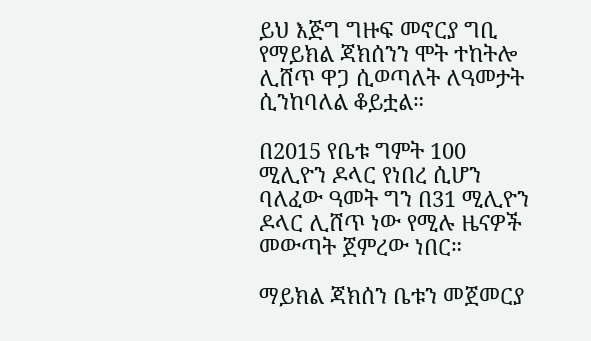ይህ እጅግ ግዙፍ መኖርያ ግቢ የማይክል ጃክሰንን ሞት ተከትሎ ሊሸጥ ዋጋ ሲወጣለት ለዓመታት ሲንከባለል ቆይቷል።

በ2015 የቤቱ ግምት 100 ሚሊዮን ዶላር የነበረ ሲሆን ባለፈው ዓመት ግን በ31 ሚሊዮን ዶላር ሊሸጥ ነው የሚሉ ዜናዎች መውጣት ጀምረው ነበር።

ማይክል ጃክሰን ቤቱን መጀመርያ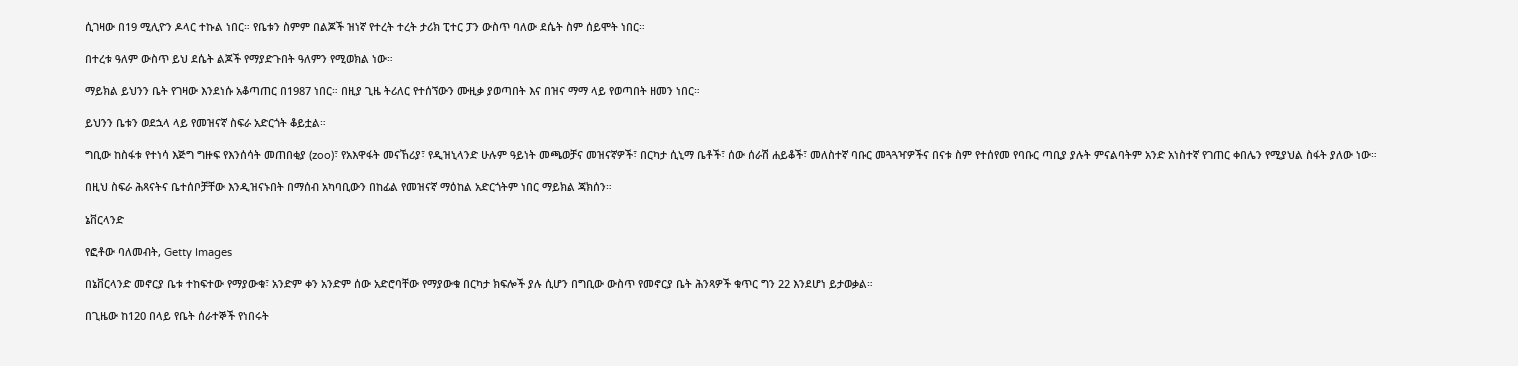ሲገዛው በ19 ሚሊዮን ዶላር ተኩል ነበር። የቤቱን ስምም በልጆች ዝነኛ የተረት ተረት ታሪክ ፒተር ፓን ውስጥ ባለው ደሴት ስም ሰይሞት ነበር።

በተረቱ ዓለም ውስጥ ይህ ደሴት ልጆች የማያድጉበት ዓለምን የሚወክል ነው።

ማይክል ይህንን ቤት የገዛው እንደነሱ አቆጣጠር በ1987 ነበር። በዚያ ጊዜ ትሪለር የተሰኘውን ሙዚቃ ያወጣበት እና በዝና ማማ ላይ የወጣበት ዘመን ነበር።

ይህንን ቤቱን ወደኋላ ላይ የመዝናኛ ስፍራ አድርጎት ቆይቷል።

ግቢው ከስፋቱ የተነሳ እጅግ ግዙፍ የእንሰሳት መጠበቂያ (zoo)፣ የአእዋፋት መናኸሪያ፣ የዲዝኒላንድ ሁሉም ዓይነት መጫወቻና መዝናኛዎች፣ በርካታ ሲኒማ ቤቶች፣ ሰው ሰራሽ ሐይቆች፣ መለስተኛ ባቡር መጓጓዣዎችና በናቱ ስም የተሰየመ የባቡር ጣቢያ ያሉት ምናልባትም አንድ አነስተኛ የገጠር ቀበሌን የሚያህል ስፋት ያለው ነው።

በዚህ ስፍራ ሕጻናትና ቤተሰቦቻቸው እንዲዝናኑበት በማሰብ አካባቢውን በከፊል የመዝናኛ ማዕከል አድርጎትም ነበር ማይክል ጃክሰን።

ኔቨርላንድ

የፎቶው ባለመብት, Getty Images

በኔቨርላንድ መኖርያ ቤቱ ተከፍተው የማያውቁ፣ አንድም ቀን አንድም ሰው አድሮባቸው የማያውቁ በርካታ ክፍሎች ያሉ ሲሆን በግቢው ውስጥ የመኖርያ ቤት ሕንጻዎች ቁጥር ግን 22 እንደሆነ ይታወቃል።

በጊዜው ከ120 በላይ የቤት ሰራተኞች የነበሩት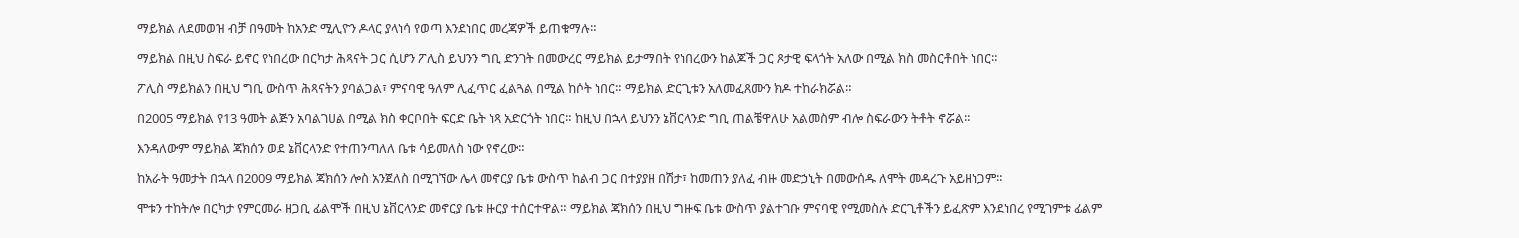ማይክል ለደመወዝ ብቻ በዓመት ከአንድ ሚሊዮን ዶላር ያላነሳ የወጣ እንደነበር መረጃዎች ይጠቁማሉ።

ማይክል በዚህ ስፍራ ይኖር የነበረው በርካታ ሕጻናት ጋር ሲሆን ፖሊስ ይህንን ግቢ ድንገት በመውረር ማይክል ይታማበት የነበረውን ከልጆች ጋር ጾታዊ ፍላጎት አለው በሚል ክስ መስርቶበት ነበር።

ፖሊስ ማይክልን በዚህ ግቢ ውስጥ ሕጻናትን ያባልጋል፣ ምናባዊ ዓለም ሊፈጥር ፈልጓል በሚል ከሶት ነበር። ማይክል ድርጊቱን አለመፈጸሙን ክዶ ተከራክሯል።

በ2005 ማይክል የ13 ዓመት ልጅን አባልገሀል በሚል ክስ ቀርቦበት ፍርድ ቤት ነጻ አድርጎት ነበር። ከዚህ በኋላ ይህንን ኔቨርላንድ ግቢ ጠልቼዋለሁ አልመስም ብሎ ስፍራውን ትቶት ኖሯል።

እንዳለውም ማይክል ጃክሰን ወደ ኔቨርላንድ የተጠንጣለለ ቤቱ ሳይመለስ ነው የኖረው።

ከአራት ዓመታት በኋላ በ2009 ማይክል ጃክሰን ሎስ አንጀለስ በሚገኘው ሌላ መኖርያ ቤቱ ውስጥ ከልብ ጋር በተያያዘ በሽታ፣ ከመጠን ያለፈ ብዙ መድኃኒት በመውሰዱ ለሞት መዳረጉ አይዘነጋም።

ሞቱን ተከትሎ በርካታ የምርመራ ዘጋቢ ፊልሞች በዚህ ኔቨርላንድ መኖርያ ቤቱ ዙርያ ተሰርተዋል። ማይክል ጃክሰን በዚህ ግዙፍ ቤቱ ውስጥ ያልተገቡ ምናባዊ የሚመስሉ ድርጊቶችን ይፈጽም እንደነበረ የሚገምቱ ፊልም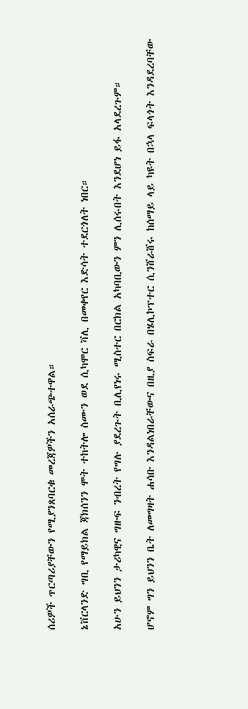ሰሪዎች ጥርጣሪያቸውን የሚያንጸባርቁ መረጃዎችን አሰራጭተዋል።

ኔቨርላንድ ግቢ የማይክል ጃክሰንን ሞት ተከትሎ ስሙን ወደ ሲካሞር ቫሊ በመቀየር እድሳት ተደርጎለት ነበር።

አሁን ይህንን ታሪካዊና ግዙፍ ንብረት የግሉ ያደረጉት ቢሊየነሩ ሚስተር በርክል አካባቢውን ምን ሊሰሩበት እንደሆነ ይፋ አላደረጉም።

ሆኖም ግን ይህንን ቤት ለመግዛት ሐሳቡ እንዳልነበራቸውና በዚያ ስፍራ በሄሊኮፕተር ሲንሸራሸሩ ከሰማይ ላይ ካዩት በኋላ ፍላጎት እንዳደረባቸው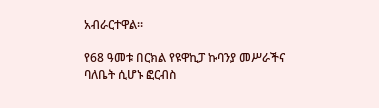አብራርተዋል።

የ68 ዓመቱ በርክል የዩዋኪፓ ኩባንያ መሥራችና ባለቤት ሲሆኑ ፎርብስ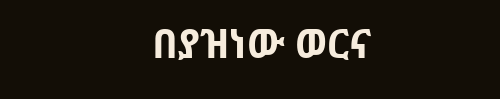በያዝነው ወርና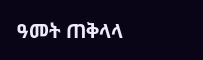ዓመት ጠቅላላ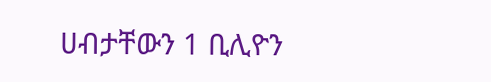ሀብታቸውን 1 ቢሊዮን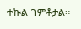ተኩል ገምቶታል።